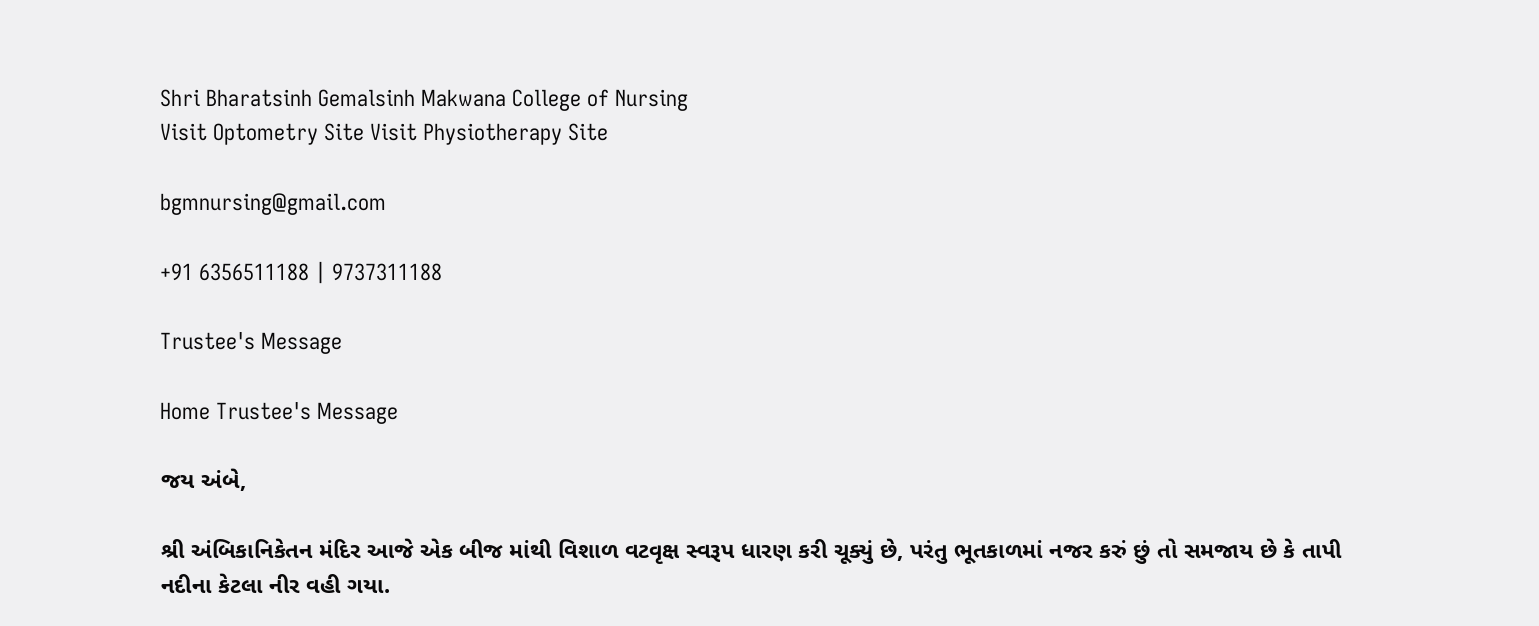Shri Bharatsinh Gemalsinh Makwana College of Nursing
Visit Optometry Site Visit Physiotherapy Site

bgmnursing@gmail.com

+91 6356511188 | 9737311188

Trustee's Message

Home Trustee's Message

જય અંબે,

શ્રી અંબિકાનિકેતન મંદિર આજે એક બીજ માંથી વિશાળ વટવૃક્ષ સ્વરૂપ ધારણ કરી ચૂક્યું છે, પરંતુ ભૂતકાળમાં નજર કરું છું તો સમજાય છે કે તાપી નદીના કેટલા નીર વહી ગયા.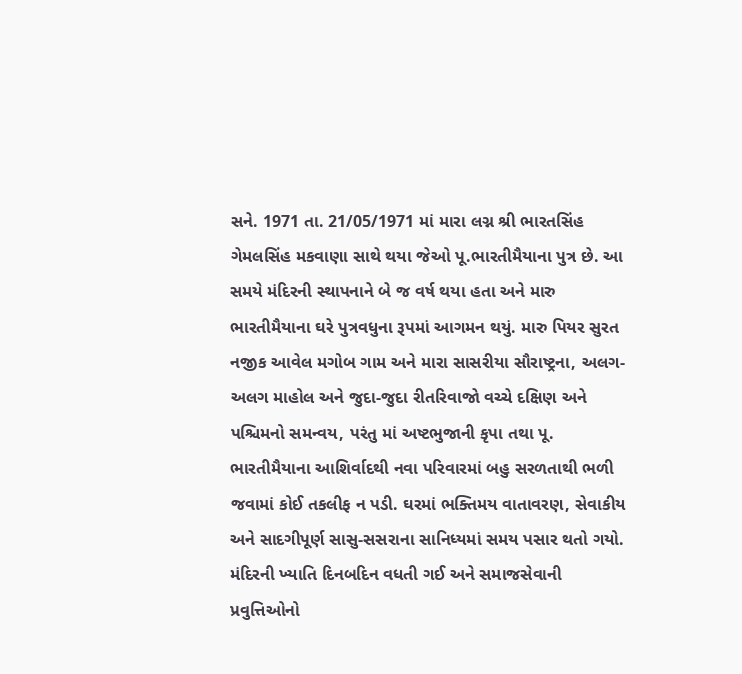સને. 1971 તા. 21/05/1971 માં મારા લગ્ન શ્રી ભારતસિંહ ગેમલસિંહ મકવાણા સાથે થયા જેઓ પૂ.ભારતીમૈયાના પુત્ર છે. આ સમયે મંદિરની સ્થાપનાને બે જ વર્ષ થયા હતા અને મારુ ભારતીમૈયાના ઘરે પુત્રવધુના રૂપમાં આગમન થયું. મારુ પિયર સુરત નજીક આવેલ મગોબ ગામ અને મારા સાસરીયા સૌરાષ્ટ્રના, અલગ-અલગ માહોલ અને જુદા-જુદા રીતરિવાજો વચ્ચે દક્ષિણ અને પશ્ચિમનો સમન્વય, પરંતુ માં અષ્ટભુજાની કૃપા તથા પૂ. ભારતીમૈયાના આશિર્વાદથી નવા પરિવારમાં બહુ સરળતાથી ભળી જવામાં કોઈ તકલીફ ન પડી. ઘરમાં ભક્તિમય વાતાવરણ, સેવાકીય અને સાદગીપૂર્ણ સાસુ-સસરાના સાનિધ્યમાં સમય પસાર થતો ગયો. મંદિરની ખ્યાતિ દિનબદિન વધતી ગઈ અને સમાજસેવાની પ્રવુત્તિઓનો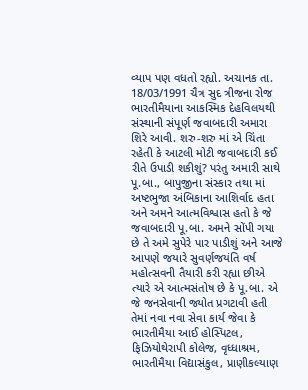વ્યાપ પણ વધતો રહ્યો. અચાનક તા. 18/03/1991 ચૈત્ર સુદ ત્રીજના રોજ ભારતીમૈયાના આકસ્મિક દેહવિલયથી સંસ્થાની સંપૂર્ણ જવાબદારી અમારા શિરે આવી. શરુ-શરુ માં એ ચિંતા રહેતી કે આટલી મોટી જવાબદારી કઈ રીતે ઉપાડી શકીશું? પરંતુ અમારી સાથે પૂ.બા., બાપુજીના સંસ્કાર તથા માં અષ્ટભુજા અંબિકાના આશિર્વાદ હતા અને અમને આત્મવિશ્વાસ હતો કે જે જવાબદારી પૂ.બા. અમને સોંપી ગયા છે તે અમે સુપેરે પાર પાડીશું અને આજે આપણે જયારે સુવર્ણજયંતિ વર્ષ મહોત્સવની તૈયારી કરી રહ્યા છીએ ત્યારે એ આત્મસંતોષ છે કે પૂ.બા. એ જે જનસેવાની જ્યોત પ્રગટાવી હતી તેમાં નવા નવા સેવા કાર્ય જેવા કે ભારતીમૈયા આઈ હોસ્પિટલ, ફિઝિયોથેરાપી કોલેજ, વૃધ્ધાશ્રમ, ભારતીમૈયા વિદ્યાસંકુલ, પ્રાણીકલ્યાણ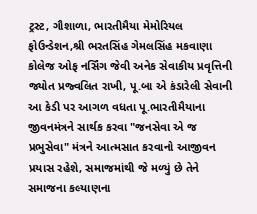ટ્રસ્ટ, ગૌશાળા, ભારતીમૈયા મેમોરિયલ ફોઉન્ડેશન,શ્રી ભરતસિંહ ગેમલસિંહ મકવાણા કોલેજ ઓફ નર્સિંગ જેવી અનેક સેવાકીય પ્રવૃત્તિની જ્યોત પ્રજ્વલિત રાખી, પૂ.બા એ કંડારેલી સેવાની આ કેડી પર આગળ વધતા પૂ.ભારતીમૈયાના જીવનમંત્રને સાર્થક કરવા "જનસેવા એ જ પ્રભુસેવા" મંત્રને આત્મસાત કરવાનો આજીવન પ્રયાસ રહેશે, સમાજમાંથી જે મળ્યું છે તેને સમાજના કલ્યાણના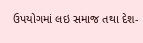ઉપયોગમાં લઇ સમાજ તથા દેશ-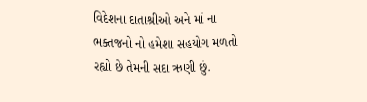વિદેશના દાતાશ્રીઓ અને માં ના ભક્તજનો નો હમેશા સહયોગ મળતો રહ્યો છે તેમની સદા ઋણી છું.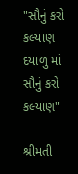"સૌનું કરો કલ્યાણ દયાળુ માં સૌનું કરો કલ્યાણ"

શ્રીમતી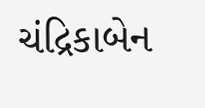ચંદ્રિકાબેન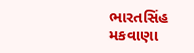ભારતસિંહ મકવાણા